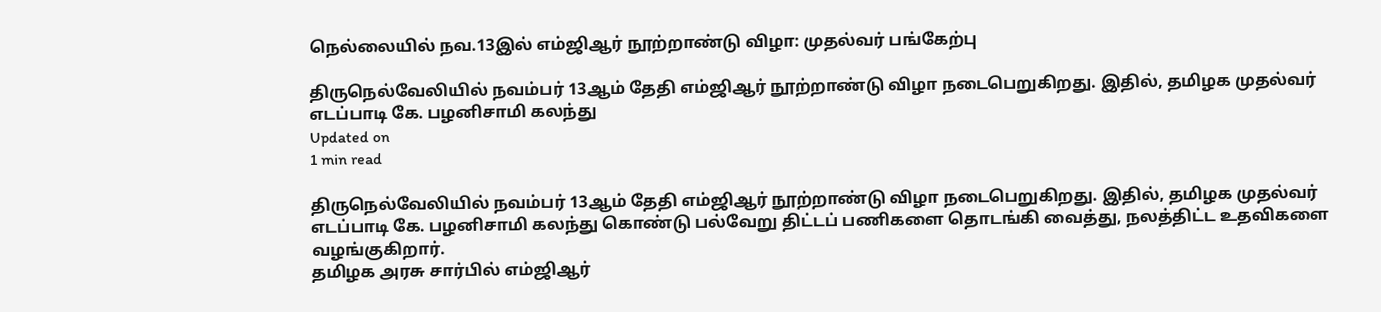நெல்லையில் நவ.13இல் எம்ஜிஆர் நூற்றாண்டு விழா: முதல்வர் பங்கேற்பு

திருநெல்வேலியில் நவம்பர் 13ஆம் தேதி எம்ஜிஆர் நூற்றாண்டு விழா நடைபெறுகிறது. இதில், தமிழக முதல்வர் எடப்பாடி கே. பழனிசாமி கலந்து
Updated on
1 min read

திருநெல்வேலியில் நவம்பர் 13ஆம் தேதி எம்ஜிஆர் நூற்றாண்டு விழா நடைபெறுகிறது. இதில், தமிழக முதல்வர் எடப்பாடி கே. பழனிசாமி கலந்து கொண்டு பல்வேறு திட்டப் பணிகளை தொடங்கி வைத்து, நலத்திட்ட உதவிகளை வழங்குகிறார்.
தமிழக அரசு சார்பில் எம்ஜிஆர்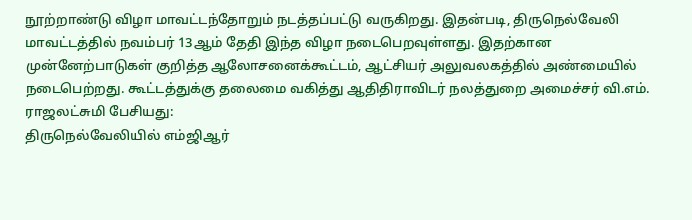நூற்றாண்டு விழா மாவட்டந்தோறும் நடத்தப்பட்டு வருகிறது. இதன்படி, திருநெல்வேலி மாவட்டத்தில் நவம்பர் 13ஆம் தேதி இந்த விழா நடைபெறவுள்ளது. இதற்கான முன்னேற்பாடுகள் குறித்த ஆலோசனைக்கூட்டம், ஆட்சியர் அலுவலகத்தில் அண்மையில் நடைபெற்றது. கூட்டத்துக்கு தலைமை வகித்து ஆதிதிராவிடர் நலத்துறை அமைச்சர் வி.எம். ராஜலட்சுமி பேசியது:
திருநெல்வேலியில் எம்ஜிஆர்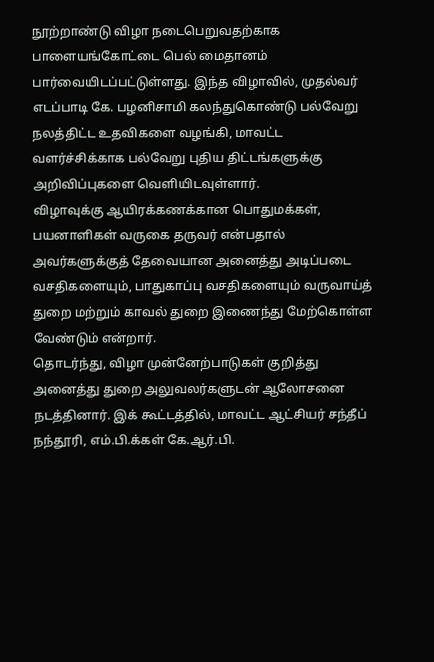நூற்றாண்டு விழா நடைபெறுவதற்காக பாளையங்கோட்டை பெல் மைதானம் பார்வையிடப்பட்டுள்ளது. இந்த விழாவில், முதல்வர் எடப்பாடி கே. பழனிசாமி கலந்துகொண்டு பல்வேறு நலத்திட்ட உதவிகளை வழங்கி, மாவட்ட வளர்ச்சிக்காக பல்வேறு புதிய திட்டங்களுக்கு அறிவிப்புகளை வெளியிடவுள்ளார்.
விழாவுக்கு ஆயிரக்கணக்கான பொதுமக்கள், பயனாளிகள் வருகை தருவர் என்பதால் அவர்களுக்குத் தேவையான அனைத்து அடிப்படை வசதிகளையும், பாதுகாப்பு வசதிகளையும் வருவாய்த் துறை மற்றும் காவல் துறை இணைந்து மேற்கொள்ள வேண்டும் என்றார்.
தொடர்ந்து, விழா முன்னேற்பாடுகள் குறித்து அனைத்து துறை அலுவலர்களுடன் ஆலோசனை நடத்தினார். இக் கூட்டத்தில், மாவட்ட ஆட்சியர் சந்தீப் நந்தூரி, எம்.பி.க்கள் கே.ஆர்.பி.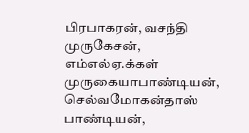பிரபாகரன், வசந்தி முருகேசன், எம்எல்ஏ.க்கள் முருகையாபாண்டியன், செல்வமோகன்தாஸ் பாண்டியன்,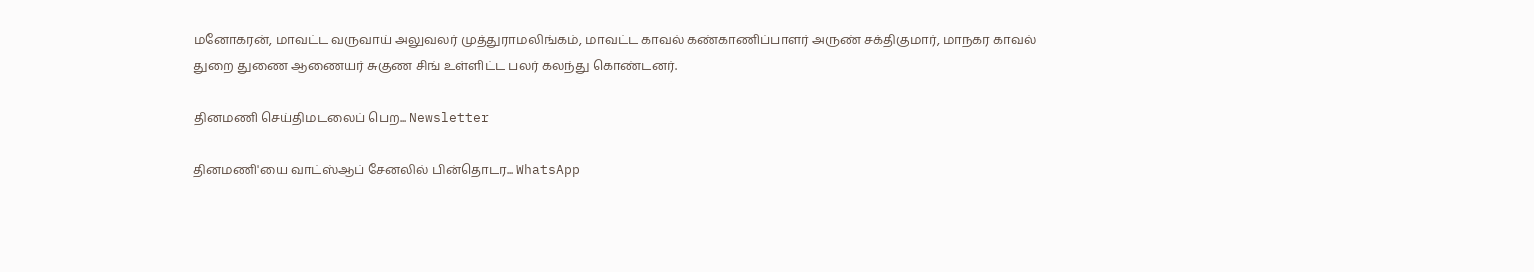மனோகரன், மாவட்ட வருவாய் அலுவலர் முத்துராமலிங்கம், மாவட்ட காவல் கண்காணிப்பாளர் அருண் சக்திகுமார், மாநகர காவல் துறை துணை ஆணையர் சுகுண சிங் உள்ளிட்ட பலர் கலந்து கொண்டனர்.

தினமணி செய்திமடலைப் பெற... Newsletter

தினமணி'யை வாட்ஸ்ஆப் சேனலில் பின்தொடர... WhatsApp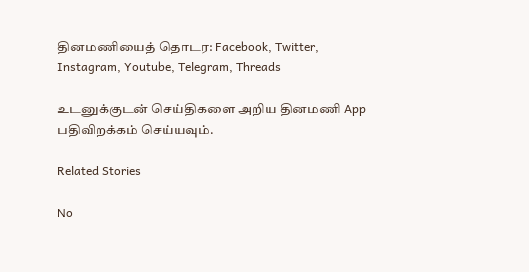தினமணியைத் தொடர: Facebook, Twitter, Instagram, Youtube, Telegram, Threads

உடனுக்குடன் செய்திகளை அறிய தினமணி App பதிவிறக்கம் செய்யவும்.

Related Stories

No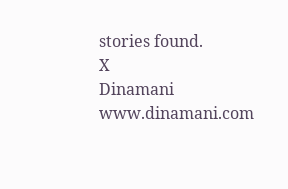stories found.
X
Dinamani
www.dinamani.com